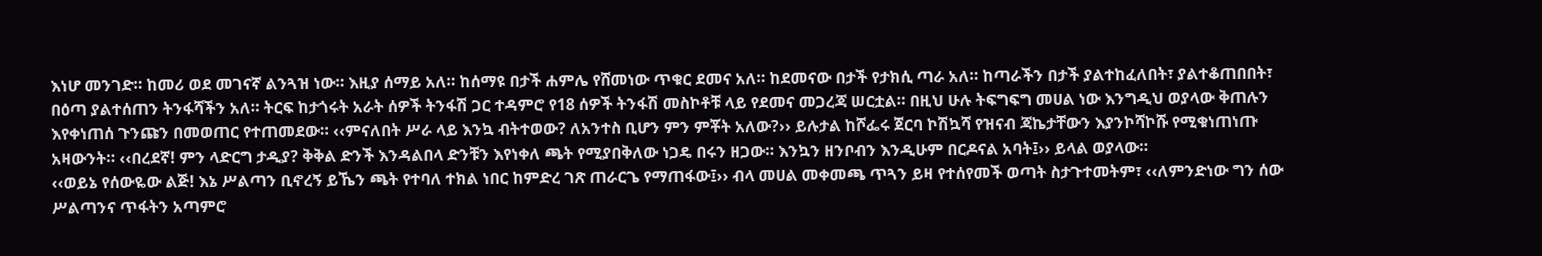እነሆ መንገድ። ከመሪ ወደ መገናኛ ልንጓዝ ነው። እዚያ ሰማይ አለ። ከሰማዩ በታች ሐምሌ የሸመነው ጥቁር ደመና አለ። ከደመናው በታች የታክሲ ጣራ አለ። ከጣራችን በታች ያልተከፈለበት፣ ያልተቆጠበበት፣ በዕጣ ያልተሰጠን ትንፋሻችን አለ። ትርፍ ከታጎሩት አራት ሰዎች ትንፋሽ ጋር ተዳምሮ የ18 ሰዎች ትንፋሽ መስኮቶቹ ላይ የደመና መጋረጃ ሠርቷል። በዚህ ሁሉ ትፍግፍግ መሀል ነው እንግዲህ ወያላው ቅጠሉን እየቀነጠሰ ጉንጩን በመወጠር የተጠመደው። ‹‹ምናለበት ሥራ ላይ እንኳ ብትተወው? ለአንተስ ቢሆን ምን ምቾት አለው?›› ይሉታል ከሾፌሩ ጀርባ ኮሽኳሻ የዝናብ ጃኬታቸውን እያንኮሻኮሹ የሚቁነጠነጡ አዛውንት። ‹‹በረደኛ! ምን ላድርግ ታዲያ? ቅቅል ድንች እንዳልበላ ድንቹን እየነቀለ ጫት የሚያበቅለው ነጋዴ በሩን ዘጋው። እንኳን ዘንቦብን እንዲሁም በርዶናል አባት፤›› ይላል ወያላው።
‹‹ወይኔ የሰውዬው ልጅ! እኔ ሥልጣን ቢኖረኝ ይኼን ጫት የተባለ ተክል ነበር ከምድረ ገጽ ጠራርጌ የማጠፋው፤›› ብላ መሀል መቀመጫ ጥጓን ይዛ የተሰየመች ወጣት ስታጉተመትም፣ ‹‹ለምንድነው ግን ሰው ሥልጣንና ጥፋትን አጣምሮ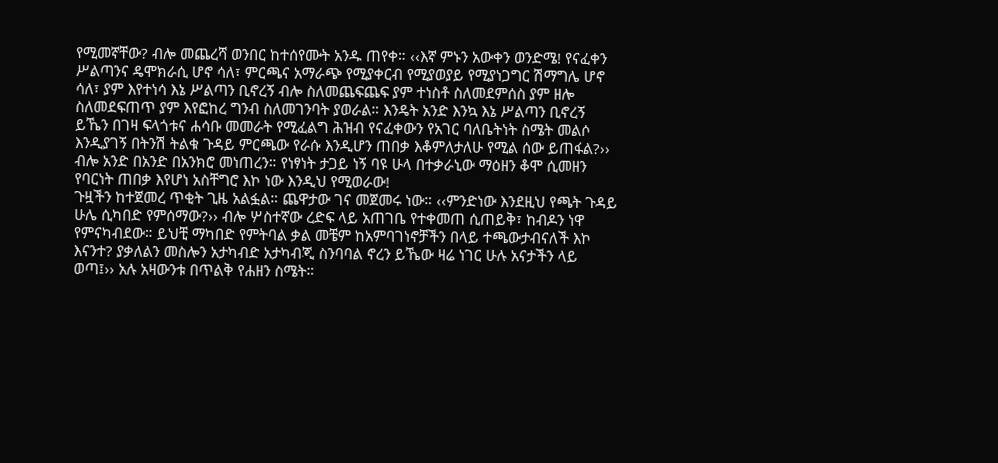የሚመኛቸው? ብሎ መጨረሻ ወንበር ከተሰየሙት አንዱ ጠየቀ። ‹‹እኛ ምኑን አውቀን ወንድሜ! የናፈቀን ሥልጣንና ዴሞክራሲ ሆኖ ሳለ፣ ምርጫና አማራጭ የሚያቀርብ የሚያወያይ የሚያነጋግር ሽማግሌ ሆኖ ሳለ፣ ያም እየተነሳ እኔ ሥልጣን ቢኖረኝ ብሎ ስለመጨፍጨፍ ያም ተነስቶ ስለመደምሰስ ያም ዘሎ ስለመደፍጠጥ ያም እየፎከረ ግንብ ስለመገንባት ያወራል። እንዴት አንድ እንኳ እኔ ሥልጣን ቢኖረኝ ይኼን በገዛ ፍላጎቱና ሐሳቡ መመራት የሚፈልግ ሕዝብ የናፈቀውን የአገር ባለቤትነት ስሜት መልሶ እንዲያገኝ በትንሽ ትልቁ ጉዳይ ምርጫው የራሱ እንዲሆን ጠበቃ እቆምለታለሁ የሚል ሰው ይጠፋል?›› ብሎ አንድ በአንድ በአንክሮ መነጠረን። የነፃነት ታጋይ ነኝ ባዩ ሁላ በተቃራኒው ማዕዘን ቆሞ ሲመዘን የባርነት ጠበቃ እየሆነ አስቸግሮ እኮ ነው እንዲህ የሚወራው!
ጉዟችን ከተጀመረ ጥቂት ጊዜ አልፏል። ጨዋታው ገና መጀመሩ ነው። ‹‹ምንድነው እንደዚህ የጫት ጉዳይ ሁሌ ሲካበድ የምሰማው?›› ብሎ ሦስተኛው ረድፍ ላይ አጠገቤ የተቀመጠ ሲጠይቅ፣ ከብዶን ነዋ የምናካብደው። ይህቺ ማካበድ የምትባል ቃል መቼም ከአምባገነኖቻችን በላይ ተጫውታብናለች እኮ እናንተ? ያቃለልን መስሎን አታካብድ አታካብጂ ስንባባል ኖረን ይኼው ዛሬ ነገር ሁሉ አናታችን ላይ ወጣ፤›› አሉ አዛውንቱ በጥልቅ የሐዘን ስሜት።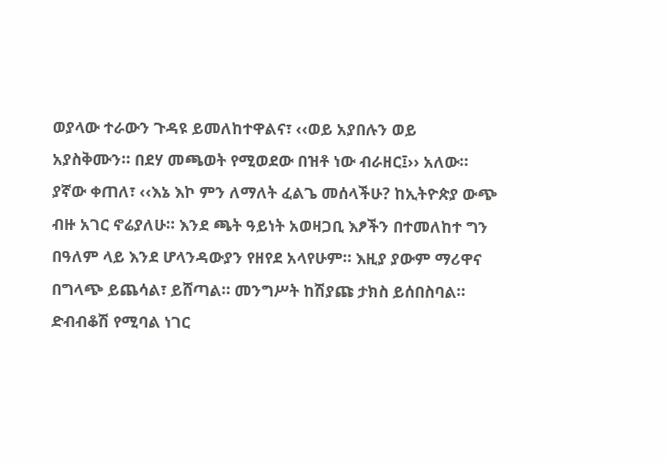ወያላው ተራውን ጉዳዩ ይመለከተዋልና፣ ‹‹ወይ አያበሉን ወይ አያስቅሙን። በደሃ መጫወት የሚወደው በዝቶ ነው ብራዘር፤›› አለው። ያኛው ቀጠለ፣ ‹‹እኔ እኮ ምን ለማለት ፈልጌ መሰላችሁ? ከኢትዮጵያ ውጭ ብዙ አገር ኖሬያለሁ። እንደ ጫት ዓይነት አወዛጋቢ እፆችን በተመለከተ ግን በዓለም ላይ እንደ ሆላንዳውያን የዘየደ አላየሁም። እዚያ ያውም ማሪዋና በግላጭ ይጨሳል፣ ይሸጣል። መንግሥት ከሽያጩ ታክስ ይሰበስባል። ድብብቆሽ የሚባል ነገር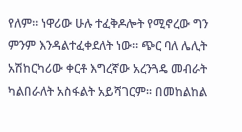የለም። ነዋሪው ሁሉ ተፈቅዶሎት የሚኖረው ግን ምንም እንዳልተፈቀደለት ነው። ጭር ባለ ሌሊት አሽከርካሪው ቀርቶ እግረኛው አረንጓዴ መብራት ካልበራለት አስፋልት አይሻገርም። በመከልከል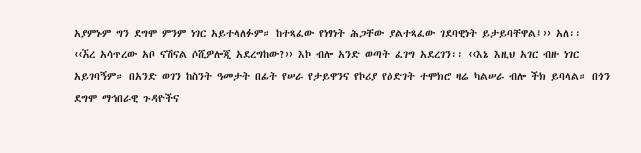አያምኑም ግን ደግሞ ምንም ነገር አይተላለፉም። ከተጻፈው የነፃነት ሕጋቸው ያልተጻፈው ገደባዊነት ይታይባቸዋል፤›› አለ፡፡
‹‹ኧረ አሳጥረው አቦ ናሽናል ሶሺዎሎጂ አደረግከው?›› እኮ ብሎ አንድ ወጣት ፈገግ አደረገን፡፡ ‹‹እኔ እዚህ አገር ብዙ ነገር አይገባኝም። በአንድ ወገን ከስንት ዓመታት በፊት የሠራ የታይዋንና የኮሪያ የዕድገት ተሞክሮ ዛሬ ካልሠራ ብሎ ችክ ይባላል። በጎን ደግሞ ማኅበራዊ ጉዳዮችና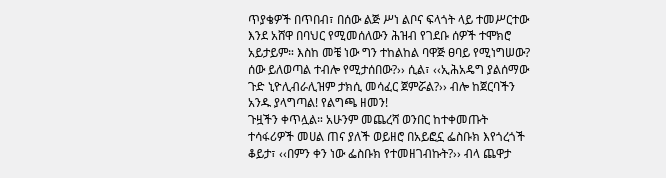ጥያቄዎች በጥበብ፣ በሰው ልጅ ሥነ ልቦና ፍላጎት ላይ ተመሥርተው እንደ አሸዋ በባህር የሚመሰለውን ሕዝብ የገደቡ ሰዎች ተሞክሮ አይታይም። እስከ መቼ ነው ግን ተከልከል ባዋጅ ፀባይ የሚነግሠው? ሰው ይለወጣል ተብሎ የሚታሰበው?›› ሲል፣ ‹‹ኢሕአዴግ ያልሰማው ጉድ ኒዮሊብራሊዝም ታክሲ መሳፈር ጀምሯል?›› ብሎ ከጀርባችን አንዱ ያላግጣል! የልግጫ ዘመን!
ጉዟችን ቀጥሏል። አሁንም መጨረሻ ወንበር ከተቀመጡት ተሳፋሪዎች መሀል ጠና ያለች ወይዘሮ በአይፎኗ ፌስቡክ እየጎረጎች ቆይታ፣ ‹‹በምን ቀን ነው ፌስቡክ የተመዘገብኩት?›› ብላ ጨዋታ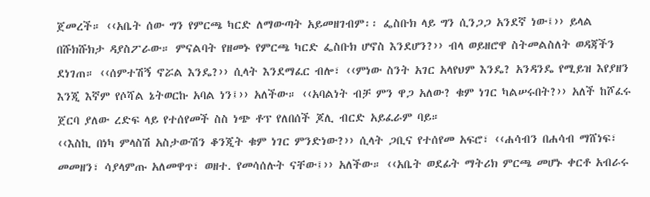ጀመረች። ‹‹አቤት ሰው ግን የምርጫ ካርድ ለማውጣት አይመዘገብም፡፡ ፌስቡክ ላይ ግን ሲንጋጋ አንደኛ ነው፤›› ይላል በሹክሹክታ ዳያስፖራው። ምናልባት የዘመኑ የምርጫ ካርድ ፌስቡክ ሆኖስ እንደሆን?›› ብላ ወይዘሮዋ ስትመልስለት ወዳጃችን ደነገጠ። ‹‹ሰምተሽኝ ኖሯል እንዴ?›› ሲላት እንደማፈር ብሎ፣ ‹‹ምነው ስንት አገር አላየህም እንዴ? አንዳንዴ የሚይዝ እየያዘን እንጂ እኛም የሶሻል ኔትወርኩ አባል ነን፤›› አለችው። ‹‹አባልነት ብቻ ምን ዋጋ አለው? ቁም ነገር ካልሠሩበት?›› አለች ከሾፈሩ ጀርባ ያለው ረድፍ ላይ የተሰየመች ስስ ነጭ ቶፕ የለበሰች ጆሊ ብርድ አይፈራም ባይ።
‹‹እስኪ በነካ ምላስሽ አስታውሽን ቆንጂት ቁም ነገር ምንድነው?›› ሲላት ጋቢና የተሰየመ አፍሮ፣ ‹‹ሐሳብን በሐሳብ ማሸነፍ፣ መመዘን፣ ሳያላምጡ አለመዋጥ፣ ወዘተ. የመሳሰሉት ናቸው፤›› አለችው። ‹‹አቤት ወደፊት ማትሪክ ምርጫ መሆኑ ቀርቶ አብራሩ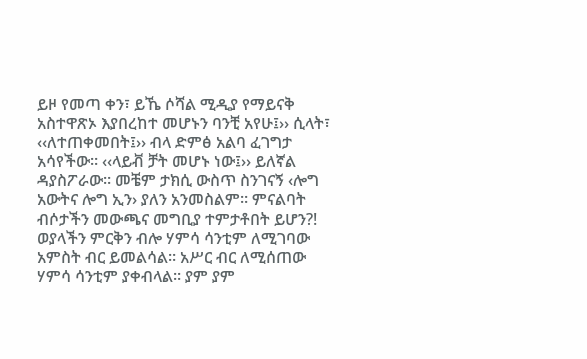ይዞ የመጣ ቀን፣ ይኼ ሶሻል ሚዲያ የማይናቅ አስተዋጽኦ እያበረከተ መሆኑን ባንቺ አየሁ፤›› ሲላት፣ ‹‹ለተጠቀመበት፤›› ብላ ድምፅ አልባ ፈገግታ አሳየችው። ‹‹ላይቭ ቻት መሆኑ ነው፤›› ይለኛል ዳያስፖራው። መቼም ታክሲ ውስጥ ስንገናኝ ‹ሎግ አውትና ሎግ ኢን› ያለን አንመስልም። ምናልባት ብሶታችን መውጫና መግቢያ ተምታቶበት ይሆን?!
ወያላችን ምርቅን ብሎ ሃምሳ ሳንቲም ለሚገባው አምስት ብር ይመልሳል። አሥር ብር ለሚሰጠው ሃምሳ ሳንቲም ያቀብላል። ያም ያም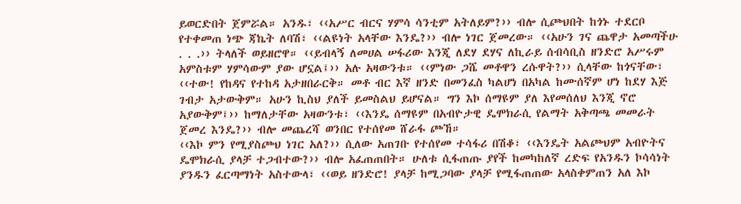ይወርድበት ጀምሯል። አንዱ፣ ‹‹አሥር ብርና ሃምሳ ሳንቲም አትለይም?›› ብሎ ሲጮህበት ከጎኑ ተደርቦ የተቀመጠ ነጭ ጃኬት ለባሽ፣ ‹‹ልዩነት አላቸው እንዴ?›› ብሎ ነገር ጀመረው። ‹‹አሁን ገና ጨዋታ አመጣችሁ . . .›› ትላለች ወይዘሮዋ። ‹‹ይብላኝ ለመሀል ሠፋሪው እንጂ ለደሃ ደሃና ለኪራይ ሰብሳቢስ ዘንድሮ አሥሩም አምስቱም ሃምሳውም ያው ሆኗል፤›› አሉ አዛውንቱ። ‹‹ምነው ጋሼ መቶዋን ረሱዋት?›› ሲላቸው ከጎናቸው፣ ‹‹ተው! የከዳና የተከዳ አታዘበራርቅ። መቶ ብር እኛ ዘንድ በመንፈስ ካልሆነ በአካል ከሙሰኛም ሆነ ከደሃ እጅ ገብታ አታውቅም። አሁን ኪስህ ያለች ይመስልህ ይሆናል። ግን እኮ ሰማዩም ያለ እየመሰለህ እንጂ ኖሮ አያውቅም፤›› ከማለታቸው አዛውንቱ፣ ‹‹እንዴ ሰማዩም በአብዮታዊ ዴሞክራሲ የልማት አቅጣጫ መመራት ጀመረ እንዴ?›› ብሎ መጨረሻ ወንበር የተሰየመ ሸራፋ ጮኸ።
‹‹እኮ ምን የሚያስጮህ ነገር አለ?›› ሲለው አጠገቡ የተሰየመ ተሳፋሪ በሽቆ፣ ‹‹እንዴት አልጮህም አብዮትና ዴሞክራሲ ያላቻ ተጋብተው?›› ብሎ አፈጠጠበት። ሁለቱ ሲፋጠጡ ያየች ከመካከለኛ ረድፍ የአንዱን ኮሳሳነት ያንዱን ፈርጣማነት አስተውላ፣ ‹‹ወይ ዘንድሮ! ያላቻ ከሚጋባው ያላቻ የሚፋጠጠው አላስቀምጠን አለ እኮ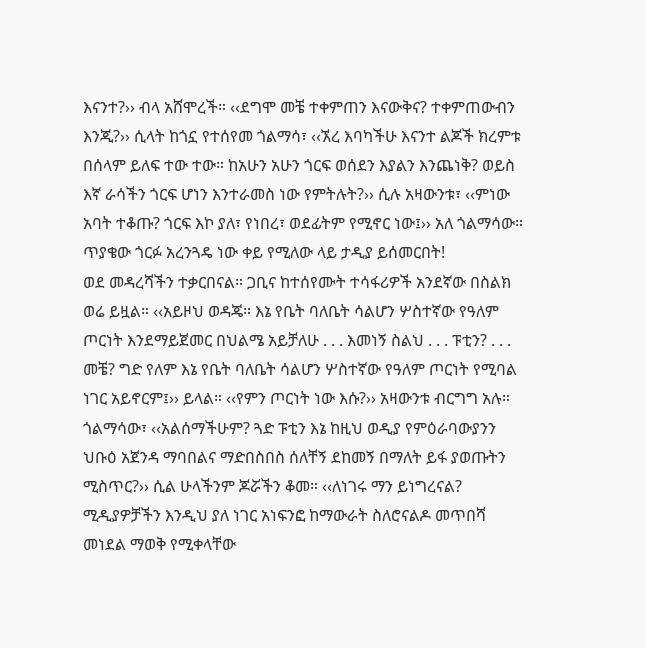እናንተ?›› ብላ አሸሞረች። ‹‹ደግሞ መቼ ተቀምጠን እናውቅና? ተቀምጠውብን እንጂ?›› ሲላት ከጎኗ የተሰየመ ጎልማሳ፣ ‹‹ኧረ እባካችሁ እናንተ ልጆች ክረምቱ በሰላም ይለፍ ተው ተው። ከአሁን አሁን ጎርፍ ወሰደን እያልን እንጨነቅ? ወይስ እኛ ራሳችን ጎርፍ ሆነን እንተራመስ ነው የምትሉት?›› ሲሉ አዛውንቱ፣ ‹‹ምነው አባት ተቆጡ? ጎርፍ እኮ ያለ፣ የነበረ፣ ወደፊትም የሚኖር ነው፤›› አለ ጎልማሳው። ጥያቄው ጎርፉ አረንጓዴ ነው ቀይ የሚለው ላይ ታዲያ ይሰመርበት!
ወደ መዳረሻችን ተቃርበናል። ጋቢና ከተሰየሙት ተሳፋሪዎች አንደኛው በስልክ ወሬ ይዟል። ‹‹አይዞህ ወዳጄ። እኔ የቤት ባለቤት ሳልሆን ሦስተኛው የዓለም ጦርነት እንደማይጀመር በህልሜ አይቻለሁ . . . እመነኝ ስልህ . . . ፑቲን? . . . መቼ? ግድ የለም እኔ የቤት ባለቤት ሳልሆን ሦስተኛው የዓለም ጦርነት የሚባል ነገር አይኖርም፤›› ይላል። ‹‹የምን ጦርነት ነው እሱ?›› አዛውንቱ ብርግግ አሉ። ጎልማሳው፣ ‹‹አልሰማችሁም? ጓድ ፑቲን እኔ ከዚህ ወዲያ የምዕራባውያንን ህቡዕ አጀንዳ ማባበልና ማድበስበስ ሰለቸኝ ደከመኝ በማለት ይፋ ያወጡትን ሚስጥር?›› ሲል ሁላችንም ጆሯችን ቆመ። ‹‹ለነገሩ ማን ይነግረናል? ሚዲያዎቻችን እንዲህ ያለ ነገር አነፍንፎ ከማውራት ስለሮናልዶ መጥበሻ መነደል ማወቅ የሚቀላቸው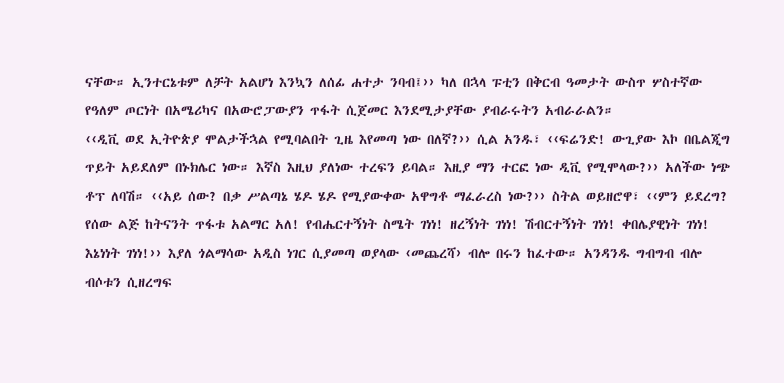ናቸው። ኢንተርኔቱም ለቻት አልሆነ እንኳን ለሰፊ ሐተታ ንባብ፤›› ካለ በኋላ ፑቲን በቅርብ ዓመታት ውስጥ ሦስተኛው የዓለም ጦርነት በአሜሪካና በአውሮፓውያን ጥፋት ሲጀመር እንደሚታያቸው ያብራሩትን አብራራልን።
‹‹ዲቪ ወደ ኢትዮጵያ ሞልታችኋል የሚባልበት ጊዜ እየመጣ ነው በለኛ?›› ሲል አንዱ፣ ‹‹ፍሬንድ! ውጊያው እኮ በቤልጂግ ጥይት አይደለም በኑክሌር ነው። እኛስ እዚህ ያለነው ተረፍን ይባል። እዚያ ማን ተርፎ ነው ዲቪ የሚሞላው?›› አለችው ነጭ ቶፕ ለባሽ። ‹‹አይ ሰው? በቃ ሥልጣኔ ሄዶ ሄዶ የሚያውቀው አዋግቶ ማፈራረስ ነው?›› ስትል ወይዘሮዋ፣ ‹‹ምን ይደረግ? የሰው ልጅ ከትናንት ጥፋቱ አልማር አለ! የብሔርተኝነት ስሜት ገነነ! ዘረኝነት ገነነ! ሽብርተኝነት ገነነ! ቀበሌያዊነት ገነነ! እኔነነት ገነነ!›› እያለ ጎልማሳው አዲስ ነገር ሲያመጣ ወያላው ‹መጨረሻ› ብሎ በሩን ከፈተው። አንዳንዱ ግብግብ ብሎ ብሶቱን ሲዘረግፍ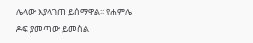ሌላው እያላገጠ ይሰማዋል፡፡ የሐምሌ ዶፍ ያመጣው ይመስል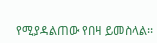የሚያዳልጠው የበዛ ይመስላል፡፡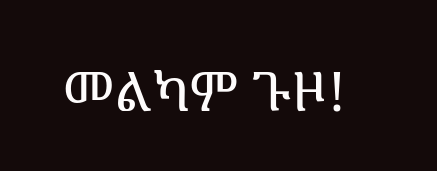መልካም ጉዞ!